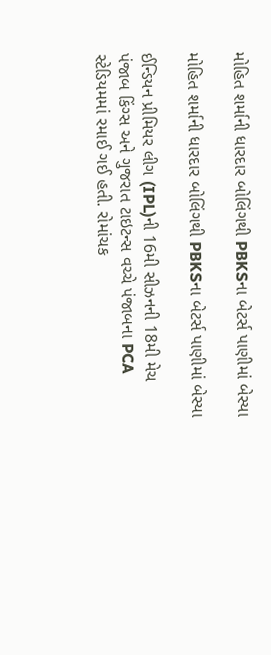મોહિત શર્માની ધારદાર બોલિંગથી PBKSના બેટર્સ પાણીમાં બેસ્યા

મોહિત શર્માની ધારદાર બોલિંગથી PBKSના બેટર્સ પાણીમાં બેસ્યા

ઈન્ડિયન પ્રીમિયર લીગ (IPL)ની 16મી સીઝનની 18મી મેચ પંજાબ કિંગ્સ અને ગુજરાત ટાઇટન્સ વચ્ચે પંજાબના PCA સ્ટેડિયમમાં રમાઈ ગઈ હતી. રોમાંચક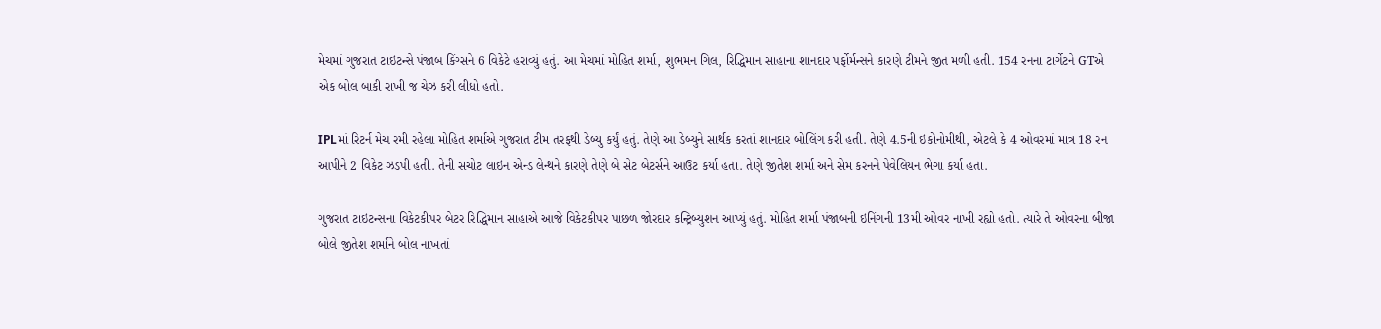મેચમાં ગુજરાત ટાઇટન્સે પંજાબ કિંગ્સને 6 વિકેટે હરાવ્યું હતું. આ મેચમાં મોહિત શર્મા, શુભમન ગિલ, રિદ્ધિમાન સાહાના શાનદાર પર્ફોર્મન્સને કારણે ટીમને જીત મળી હતી. 154 રનના ટાર્ગેટને GTએ એક બોલ બાકી રાખી જ ચેઝ કરી લીધો હતો.

IPLમાં રિટર્ન મેચ રમી રહેલા મોહિત શર્માએ ગુજરાત ટીમ તરફથી ડેબ્યુ કર્યું હતું. તેણે આ ડેબ્યુને સાર્થક કરતાં શાનદાર બોલિંગ કરી હતી. તેણે 4.5ની ઇકોનોમીથી, એટલે કે 4 ઓવરમાં માત્ર 18 રન આપીને 2 વિકેટ ઝડપી હતી. તેની સચોટ લાઇન એન્ડ લેન્થને કારણે તેણે બે સેટ બેટર્સને આઉટ કર્યા હતા. તેણે જીતેશ શર્મા અને સેમ કરનને પેવેલિયન ભેગા કર્યા હતા.

ગુજરાત ટાઇટન્સના વિકેટકીપર બેટર રિદ્ધિમાન સાહાએ આજે વિકેટકીપર પાછળ જોરદાર કન્ટ્રિબ્યુશન આપ્યું હતું. મોહિત શર્મા પંજાબની ઇનિંગની 13મી ઓવર નાખી રહ્યો હતો. ત્યારે તે ઓવરના બીજા બોલે જીતેશ શર્માને બોલ નાખતાં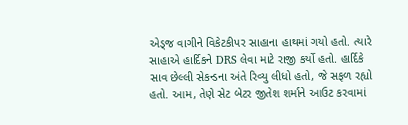એડ્જ વાગીને વિકેટકીપર સાહાના હાથમાં ગયો હતો. ત્યારે સાહાએ હાર્દિકને DRS લેવા માટે રાજી કર્યો હતો. હાર્દિકે સાવ છેલ્લી સેકન્ડના અંતે રિવ્યુ લીધો હતો, જે સફળ રહ્યો હતો. આમ, તેણે સેટ બેટર જીતેશ શર્માને આઉટ કરવામાં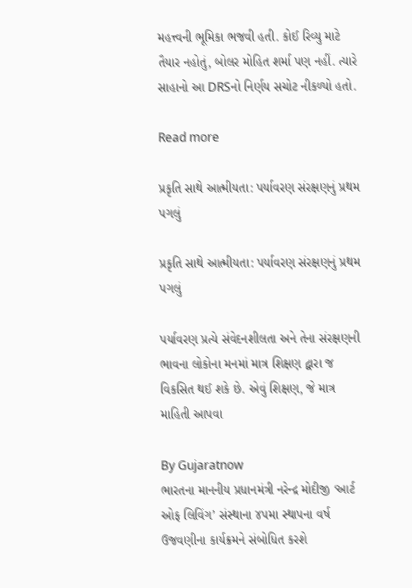મહત્ત્વની ભૂમિકા ભજવી હતી. કોઈ રિવ્યુ માટે તૈયાર નહોતું, બોલર મોહિત શર્મા પણ નહીં. ત્યારે સાહાનો આ DRSનો નિર્ણય સચોટ નીકળ્યો હતો.

Read more

પ્રકૃતિ સાથે આત્મીયતા: પર્યાવરણ સંરક્ષણનું પ્રથમ પગલું

પ્રકૃતિ સાથે આત્મીયતા: પર્યાવરણ સંરક્ષણનું પ્રથમ પગલું

પર્યાવરણ પ્રત્યે સંવેદનશીલતા અને તેના સંરક્ષણની ભાવના લોકોના મનમાં માત્ર શિક્ષણ દ્વારા જ વિકસિત થઈ શકે છે. એવું શિક્ષણ, જે માત્ર માહિતી આપવા

By Gujaratnow
ભારતના માનનીય પ્રધાનમંત્રી નરેન્દ્ર મોદીજી ‘આર્ટ ઓફ લિવિંગ’ સંસ્થાના ૪૫મા સ્થાપના વર્ષ ઉજવણીના કાર્યક્રમને સંબોધિત કરશે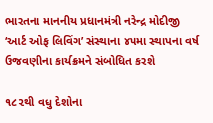ભારતના માનનીય પ્રધાનમંત્રી નરેન્દ્ર મોદીજી ‘આર્ટ ઓફ લિવિંગ’ સંસ્થાના ૪૫મા સ્થાપના વર્ષ ઉજવણીના કાર્યક્રમને સંબોધિત કરશે

૧૮૨થી વધુ દેશોના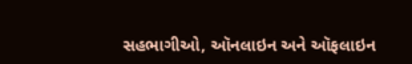સહભાગીઓ, ઑનલાઇન અને ઑફલાઇન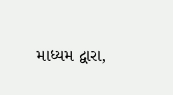માધ્યમ દ્વારા,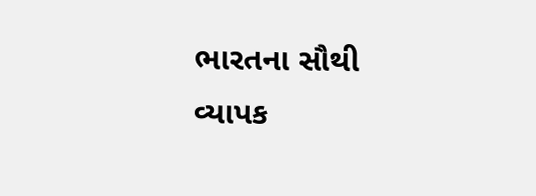ભારતના સૌથી વ્યાપક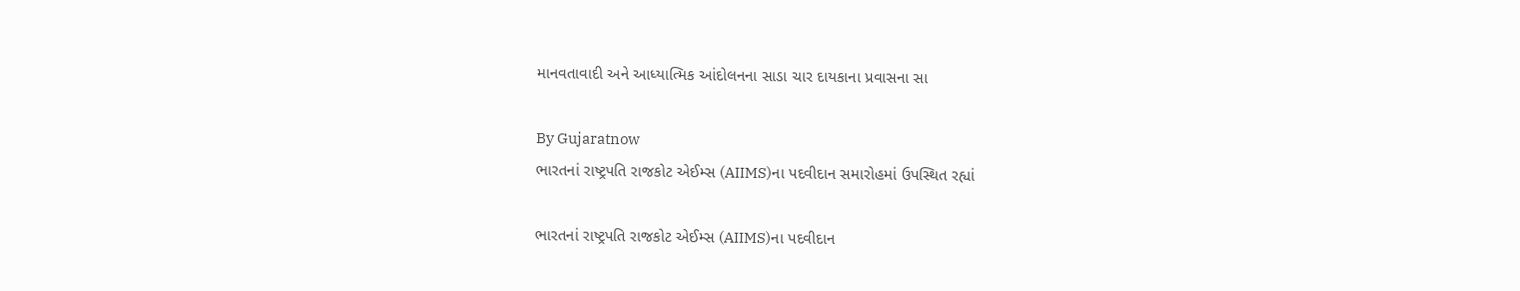માનવતાવાદી અને આધ્યાત્મિક આંદોલનના સાડા ચાર દાયકાના પ્રવાસના સા

By Gujaratnow
ભારતનાં રાષ્ટ્રપતિ રાજકોટ એઈમ્સ (AIIMS)ના પદવીદાન સમારોહમાં ઉપસ્થિત રહ્યાં

ભારતનાં રાષ્ટ્રપતિ રાજકોટ એઈમ્સ (AIIMS)ના પદવીદાન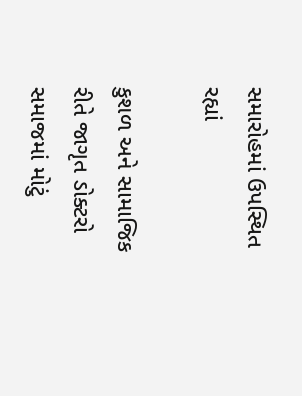સમારોહમાં ઉપસ્થિત રહ્યાં

કુશળ અને સામાજિક રીતે જાગૃત ડોક્ટરો સમાજમાં મોટું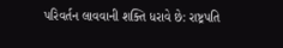પરિવર્તન લાવવાની શક્તિ ધરાવે છે: રાષ્ટ્રપતિ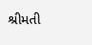શ્રીમતી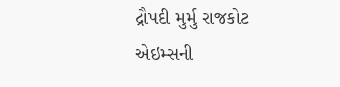દ્રૌપદી મુર્મુ રાજકોટ એઇમ્સની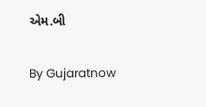એમ.બી

By Gujaratnow